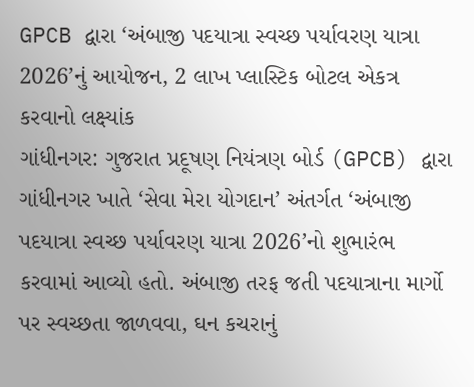GPCB દ્વારા ‘અંબાજી પદયાત્રા સ્વચ્છ પર્યાવરણ યાત્રા 2026’નું આયોજન, 2 લાખ પ્લાસ્ટિક બોટલ એકત્ર કરવાનો લક્ષ્યાંક
ગાંધીનગર: ગુજરાત પ્રદૂષણ નિયંત્રણ બોર્ડ (GPCB) દ્વારા ગાંધીનગર ખાતે ‘સેવા મેરા યોગદાન’ અંતર્ગત ‘અંબાજી પદયાત્રા સ્વચ્છ પર્યાવરણ યાત્રા 2026’નો શુભારંભ કરવામાં આવ્યો હતો. અંબાજી તરફ જતી પદયાત્રાના માર્ગો પર સ્વચ્છતા જાળવવા, ઘન કચરાનું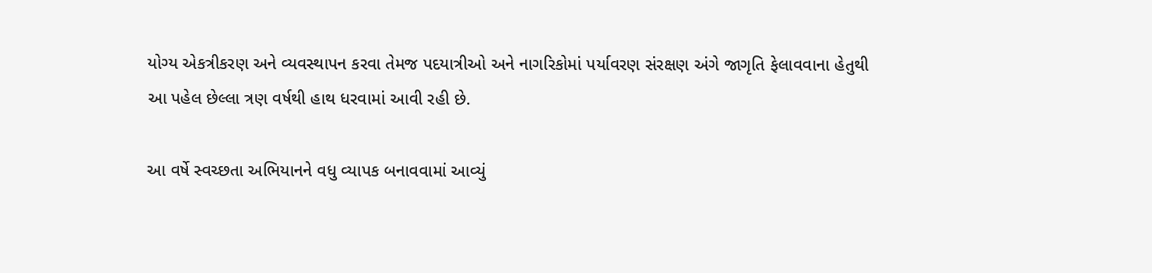યોગ્ય એકત્રીકરણ અને વ્યવસ્થાપન કરવા તેમજ પદયાત્રીઓ અને નાગરિકોમાં પર્યાવરણ સંરક્ષણ અંગે જાગૃતિ ફેલાવવાના હેતુથી આ પહેલ છેલ્લા ત્રણ વર્ષથી હાથ ધરવામાં આવી રહી છે.

આ વર્ષે સ્વચ્છતા અભિયાનને વધુ વ્યાપક બનાવવામાં આવ્યું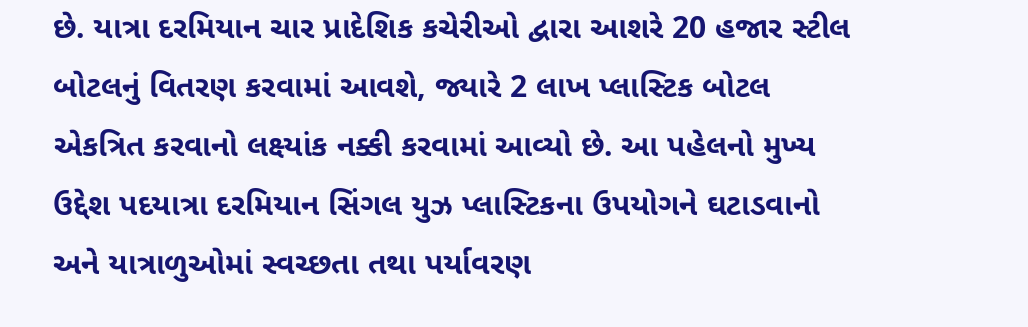છે. યાત્રા દરમિયાન ચાર પ્રાદેશિક કચેરીઓ દ્વારા આશરે 20 હજાર સ્ટીલ બોટલનું વિતરણ કરવામાં આવશે, જ્યારે 2 લાખ પ્લાસ્ટિક બોટલ એકત્રિત કરવાનો લક્ષ્યાંક નક્કી કરવામાં આવ્યો છે. આ પહેલનો મુખ્ય ઉદ્દેશ પદયાત્રા દરમિયાન સિંગલ યુઝ પ્લાસ્ટિકના ઉપયોગને ઘટાડવાનો અને યાત્રાળુઓમાં સ્વચ્છતા તથા પર્યાવરણ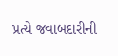પ્રત્યે જવાબદારીની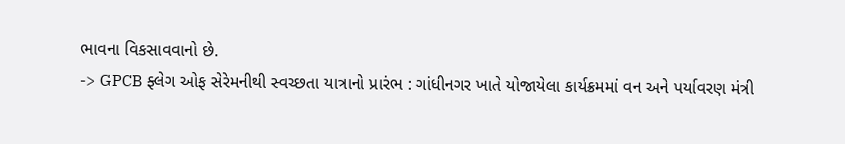ભાવના વિકસાવવાનો છે.
-> GPCB ફ્લેગ ઓફ સેરેમનીથી સ્વચ્છતા યાત્રાનો પ્રારંભ : ગાંધીનગર ખાતે યોજાયેલા કાર્યક્રમમાં વન અને પર્યાવરણ મંત્રી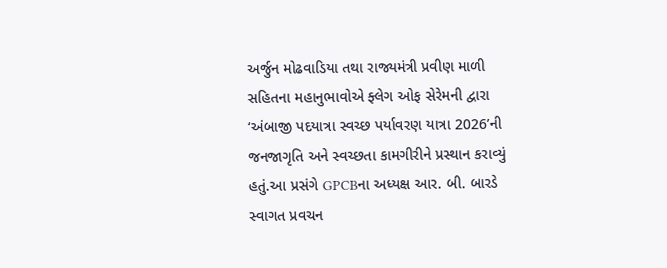અર્જુન મોઢવાડિયા તથા રાજ્યમંત્રી પ્રવીણ માળી સહિતના મહાનુભાવોએ ફ્લેગ ઓફ સેરેમની દ્વારા ‘અંબાજી પદયાત્રા સ્વચ્છ પર્યાવરણ યાત્રા 2026’ની જનજાગૃતિ અને સ્વચ્છતા કામગીરીને પ્રસ્થાન કરાવ્યું હતું.આ પ્રસંગે GPCBના અધ્યક્ષ આર. બી. બારડે સ્વાગત પ્રવચન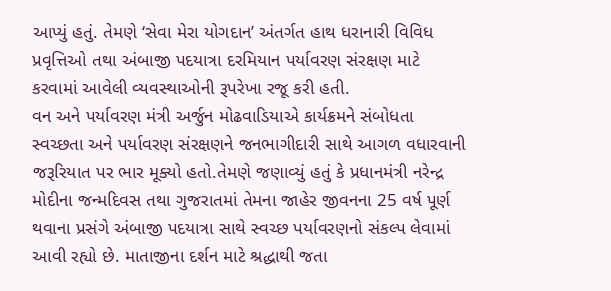આપ્યું હતું. તેમણે ‘સેવા મેરા યોગદાન’ અંતર્ગત હાથ ધરાનારી વિવિધ પ્રવૃત્તિઓ તથા અંબાજી પદયાત્રા દરમિયાન પર્યાવરણ સંરક્ષણ માટે કરવામાં આવેલી વ્યવસ્થાઓની રૂપરેખા રજૂ કરી હતી.
વન અને પર્યાવરણ મંત્રી અર્જુન મોઢવાડિયાએ કાર્યક્રમને સંબોધતા સ્વચ્છતા અને પર્યાવરણ સંરક્ષણને જનભાગીદારી સાથે આગળ વધારવાની જરૂરિયાત પર ભાર મૂક્યો હતો.તેમણે જણાવ્યું હતું કે પ્રધાનમંત્રી નરેન્દ્ર મોદીના જન્મદિવસ તથા ગુજરાતમાં તેમના જાહેર જીવનના 25 વર્ષ પૂર્ણ થવાના પ્રસંગે અંબાજી પદયાત્રા સાથે સ્વચ્છ પર્યાવરણનો સંકલ્પ લેવામાં આવી રહ્યો છે. માતાજીના દર્શન માટે શ્રદ્ધાથી જતા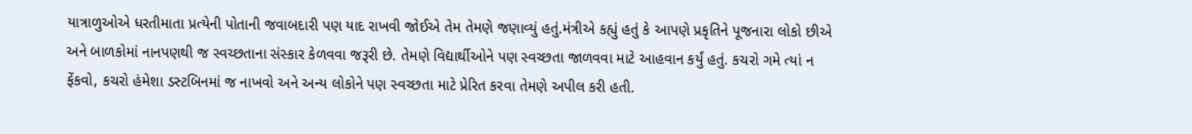યાત્રાળુઓએ ધરતીમાતા પ્રત્યેની પોતાની જવાબદારી પણ યાદ રાખવી જોઈએ તેમ તેમણે જણાવ્યું હતું.મંત્રીએ કહ્યું હતું કે આપણે પ્રકૃતિને પૂજનારા લોકો છીએ અને બાળકોમાં નાનપણથી જ સ્વચ્છતાના સંસ્કાર કેળવવા જરૂરી છે. તેમણે વિદ્યાર્થીઓને પણ સ્વચ્છતા જાળવવા માટે આહવાન કર્યું હતું. કચરો ગમે ત્યાં ન ફેંકવો, કચરો હંમેશા ડસ્ટબિનમાં જ નાખવો અને અન્ય લોકોને પણ સ્વચ્છતા માટે પ્રેરિત કરવા તેમણે અપીલ કરી હતી.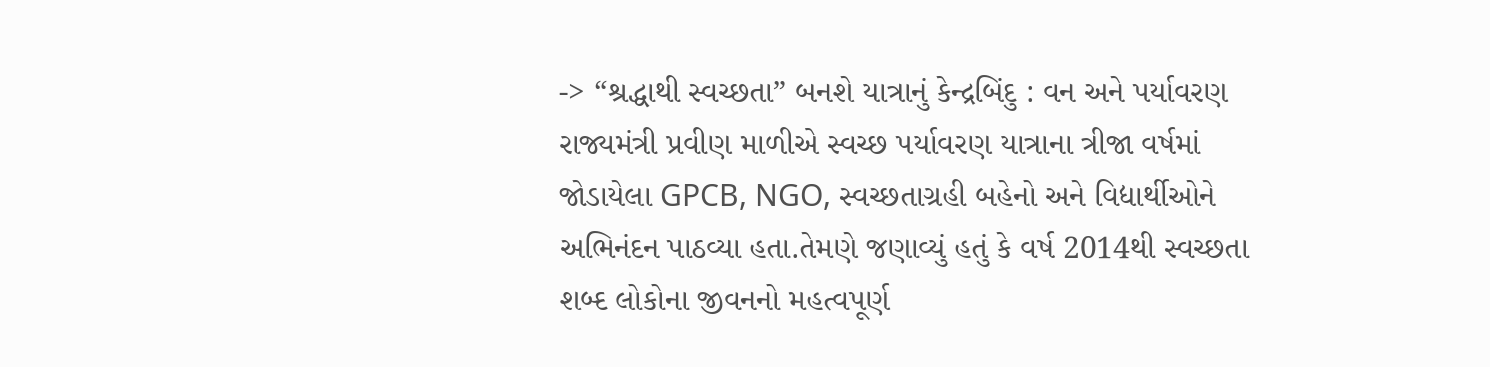-> “શ્રદ્ધાથી સ્વચ્છતા” બનશે યાત્રાનું કેન્દ્રબિંદુ : વન અને પર્યાવરણ રાજ્યમંત્રી પ્રવીણ માળીએ સ્વચ્છ પર્યાવરણ યાત્રાના ત્રીજા વર્ષમાં જોડાયેલા GPCB, NGO, સ્વચ્છતાગ્રહી બહેનો અને વિદ્યાર્થીઓને અભિનંદન પાઠવ્યા હતા.તેમણે જણાવ્યું હતું કે વર્ષ 2014થી સ્વચ્છતા શબ્દ લોકોના જીવનનો મહત્વપૂર્ણ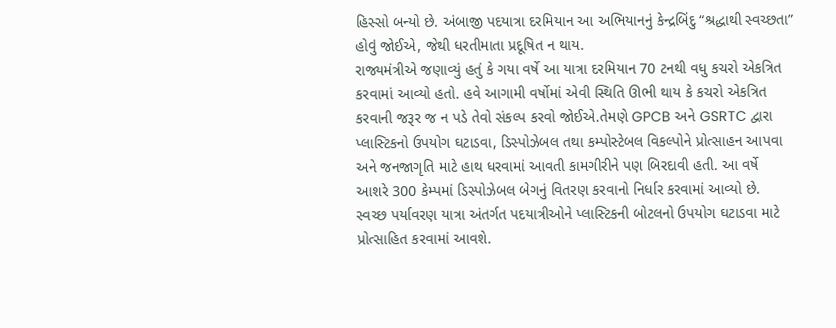હિસ્સો બન્યો છે. અંબાજી પદયાત્રા દરમિયાન આ અભિયાનનું કેન્દ્રબિંદુ “શ્રદ્ધાથી સ્વચ્છતા” હોવું જોઈએ, જેથી ધરતીમાતા પ્રદૂષિત ન થાય.
રાજ્યમંત્રીએ જણાવ્યું હતું કે ગયા વર્ષે આ યાત્રા દરમિયાન 70 ટનથી વધુ કચરો એકત્રિત કરવામાં આવ્યો હતો. હવે આગામી વર્ષોમાં એવી સ્થિતિ ઊભી થાય કે કચરો એકત્રિત કરવાની જરૂર જ ન પડે તેવો સંકલ્પ કરવો જોઈએ.તેમણે GPCB અને GSRTC દ્વારા પ્લાસ્ટિકનો ઉપયોગ ઘટાડવા, ડિસ્પોઝેબલ તથા કમ્પોસ્ટેબલ વિકલ્પોને પ્રોત્સાહન આપવા અને જનજાગૃતિ માટે હાથ ધરવામાં આવતી કામગીરીને પણ બિરદાવી હતી. આ વર્ષે આશરે 300 કેમ્પમાં ડિસ્પોઝેબલ બેગનું વિતરણ કરવાનો નિર્ધાર કરવામાં આવ્યો છે.
સ્વચ્છ પર્યાવરણ યાત્રા અંતર્ગત પદયાત્રીઓને પ્લાસ્ટિકની બોટલનો ઉપયોગ ઘટાડવા માટે પ્રોત્સાહિત કરવામાં આવશે.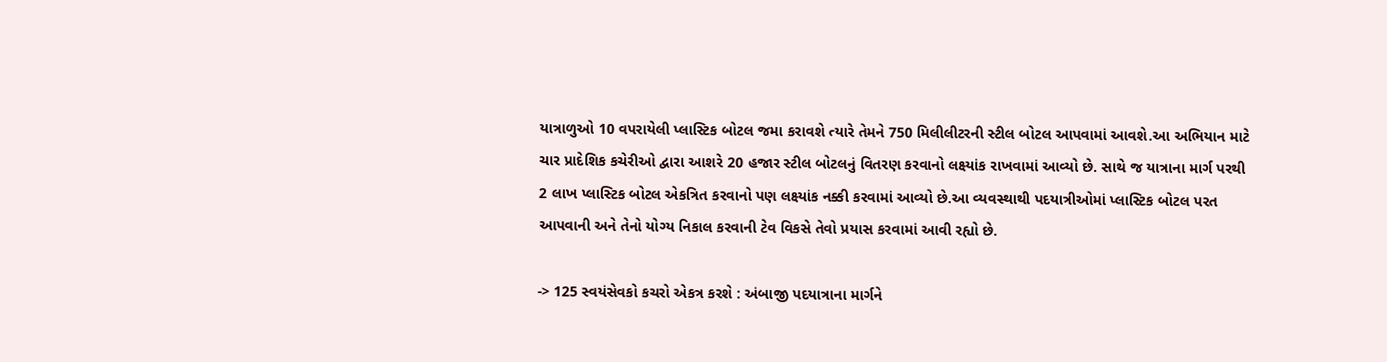યાત્રાળુઓ 10 વપરાયેલી પ્લાસ્ટિક બોટલ જમા કરાવશે ત્યારે તેમને 750 મિલીલીટરની સ્ટીલ બોટલ આપવામાં આવશે.આ અભિયાન માટે ચાર પ્રાદેશિક કચેરીઓ દ્વારા આશરે 20 હજાર સ્ટીલ બોટલનું વિતરણ કરવાનો લક્ષ્યાંક રાખવામાં આવ્યો છે. સાથે જ યાત્રાના માર્ગ પરથી 2 લાખ પ્લાસ્ટિક બોટલ એકત્રિત કરવાનો પણ લક્ષ્યાંક નક્કી કરવામાં આવ્યો છે.આ વ્યવસ્થાથી પદયાત્રીઓમાં પ્લાસ્ટિક બોટલ પરત આપવાની અને તેનો યોગ્ય નિકાલ કરવાની ટેવ વિકસે તેવો પ્રયાસ કરવામાં આવી રહ્યો છે.

-> 125 સ્વયંસેવકો કચરો એકત્ર કરશે : અંબાજી પદયાત્રાના માર્ગને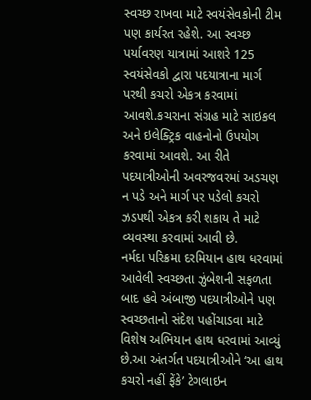સ્વચ્છ રાખવા માટે સ્વયંસેવકોની ટીમ પણ કાર્યરત રહેશે. આ સ્વચ્છ પર્યાવરણ યાત્રામાં આશરે 125 સ્વયંસેવકો દ્વારા પદયાત્રાના માર્ગ પરથી કચરો એકત્ર કરવામાં આવશે.કચરાના સંગ્રહ માટે સાઇકલ અને ઇલેક્ટ્રિક વાહનોનો ઉપયોગ કરવામાં આવશે. આ રીતે પદયાત્રીઓની અવરજવરમાં અડચણ ન પડે અને માર્ગ પર પડેલો કચરો ઝડપથી એકત્ર કરી શકાય તે માટે વ્યવસ્થા કરવામાં આવી છે.
નર્મદા પરિક્રમા દરમિયાન હાથ ધરવામાં આવેલી સ્વચ્છતા ઝુંબેશની સફળતા બાદ હવે અંબાજી પદયાત્રીઓને પણ સ્વચ્છતાનો સંદેશ પહોંચાડવા માટે વિશેષ અભિયાન હાથ ધરવામાં આવ્યું છે.આ અંતર્ગત પદયાત્રીઓને ‘આ હાથ કચરો નહીં ફેંકે’ ટેગલાઇન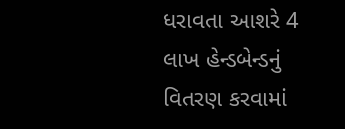ધરાવતા આશરે 4 લાખ હેન્ડબેન્ડનું વિતરણ કરવામાં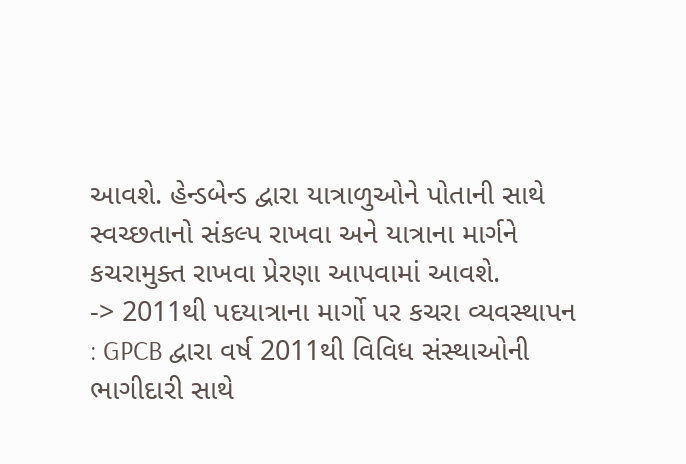આવશે. હેન્ડબેન્ડ દ્વારા યાત્રાળુઓને પોતાની સાથે સ્વચ્છતાનો સંકલ્પ રાખવા અને યાત્રાના માર્ગને કચરામુક્ત રાખવા પ્રેરણા આપવામાં આવશે.
-> 2011થી પદયાત્રાના માર્ગો પર કચરા વ્યવસ્થાપન : GPCB દ્વારા વર્ષ 2011થી વિવિધ સંસ્થાઓની ભાગીદારી સાથે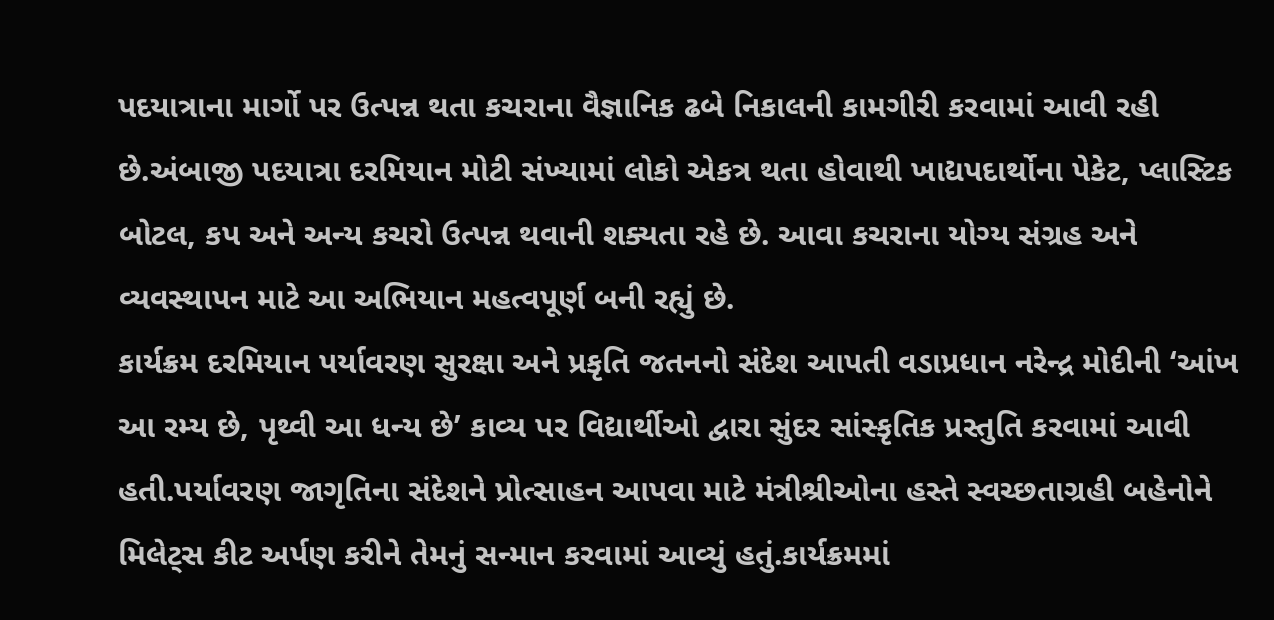પદયાત્રાના માર્ગો પર ઉત્પન્ન થતા કચરાના વૈજ્ઞાનિક ઢબે નિકાલની કામગીરી કરવામાં આવી રહી છે.અંબાજી પદયાત્રા દરમિયાન મોટી સંખ્યામાં લોકો એકત્ર થતા હોવાથી ખાદ્યપદાર્થોના પેકેટ, પ્લાસ્ટિક બોટલ, કપ અને અન્ય કચરો ઉત્પન્ન થવાની શક્યતા રહે છે. આવા કચરાના યોગ્ય સંગ્રહ અને વ્યવસ્થાપન માટે આ અભિયાન મહત્વપૂર્ણ બની રહ્યું છે.
કાર્યક્રમ દરમિયાન પર્યાવરણ સુરક્ષા અને પ્રકૃતિ જતનનો સંદેશ આપતી વડાપ્રધાન નરેન્દ્ર મોદીની ‘આંખ આ રમ્ય છે, પૃથ્વી આ ધન્ય છે’ કાવ્ય પર વિદ્યાર્થીઓ દ્વારા સુંદર સાંસ્કૃતિક પ્રસ્તુતિ કરવામાં આવી હતી.પર્યાવરણ જાગૃતિના સંદેશને પ્રોત્સાહન આપવા માટે મંત્રીશ્રીઓના હસ્તે સ્વચ્છતાગ્રહી બહેનોને મિલેટ્સ કીટ અર્પણ કરીને તેમનું સન્માન કરવામાં આવ્યું હતું.કાર્યક્રમમાં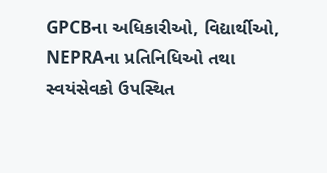GPCBના અધિકારીઓ, વિદ્યાર્થીઓ, NEPRAના પ્રતિનિધિઓ તથા સ્વયંસેવકો ઉપસ્થિત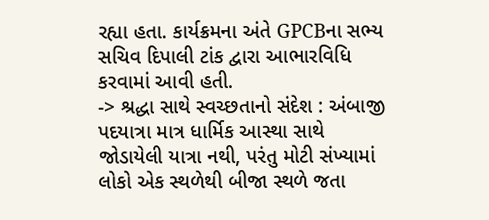રહ્યા હતા. કાર્યક્રમના અંતે GPCBના સભ્ય સચિવ દિપાલી ટાંક દ્વારા આભારવિધિ કરવામાં આવી હતી.
-> શ્રદ્ધા સાથે સ્વચ્છતાનો સંદેશ : અંબાજી પદયાત્રા માત્ર ધાર્મિક આસ્થા સાથે જોડાયેલી યાત્રા નથી, પરંતુ મોટી સંખ્યામાં લોકો એક સ્થળેથી બીજા સ્થળે જતા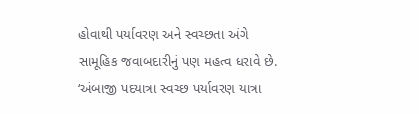હોવાથી પર્યાવરણ અને સ્વચ્છતા અંગે સામૂહિક જવાબદારીનું પણ મહત્વ ધરાવે છે. ‘અંબાજી પદયાત્રા સ્વચ્છ પર્યાવરણ યાત્રા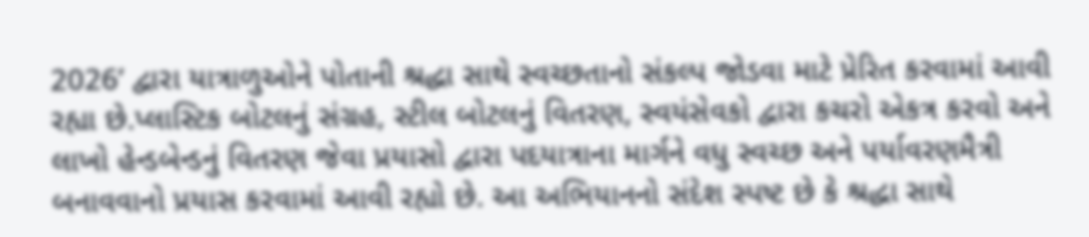2026’ દ્વારા યાત્રાળુઓને પોતાની શ્રદ્ધા સાથે સ્વચ્છતાનો સંકલ્પ જોડવા માટે પ્રેરિત કરવામાં આવી રહ્યા છે.પ્લાસ્ટિક બોટલનું સંગ્રહ, સ્ટીલ બોટલનું વિતરણ, સ્વયંસેવકો દ્વારા કચરો એકત્ર કરવો અને લાખો હેન્ડબેન્ડનું વિતરણ જેવા પ્રયાસો દ્વારા પદયાત્રાના માર્ગને વધુ સ્વચ્છ અને પર્યાવરણમૈત્રી બનાવવાનો પ્રયાસ કરવામાં આવી રહ્યો છે. આ અભિયાનનો સંદેશ સ્પષ્ટ છે કે શ્રદ્ધા સાથે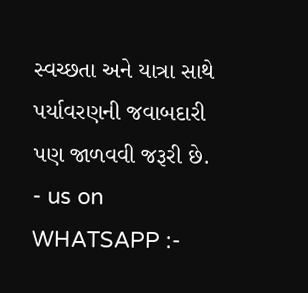સ્વચ્છતા અને યાત્રા સાથે પર્યાવરણની જવાબદારી પણ જાળવવી જરૂરી છે.
- us on WHATSAPP :-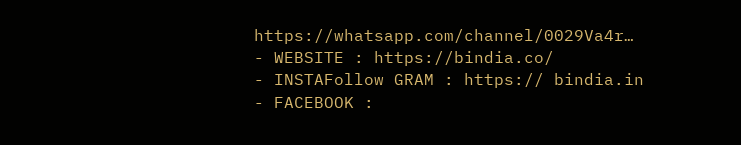https://whatsapp.com/channel/0029Va4r…
- WEBSITE : https://bindia.co/
- INSTAFollow GRAM : https:// bindia.in
- FACEBOOK :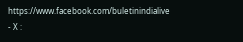https://www.facebook.com/buletinindialive
- X :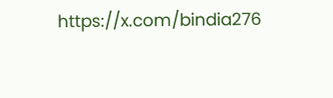https://x.com/bindia276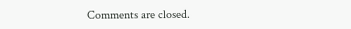Comments are closed.